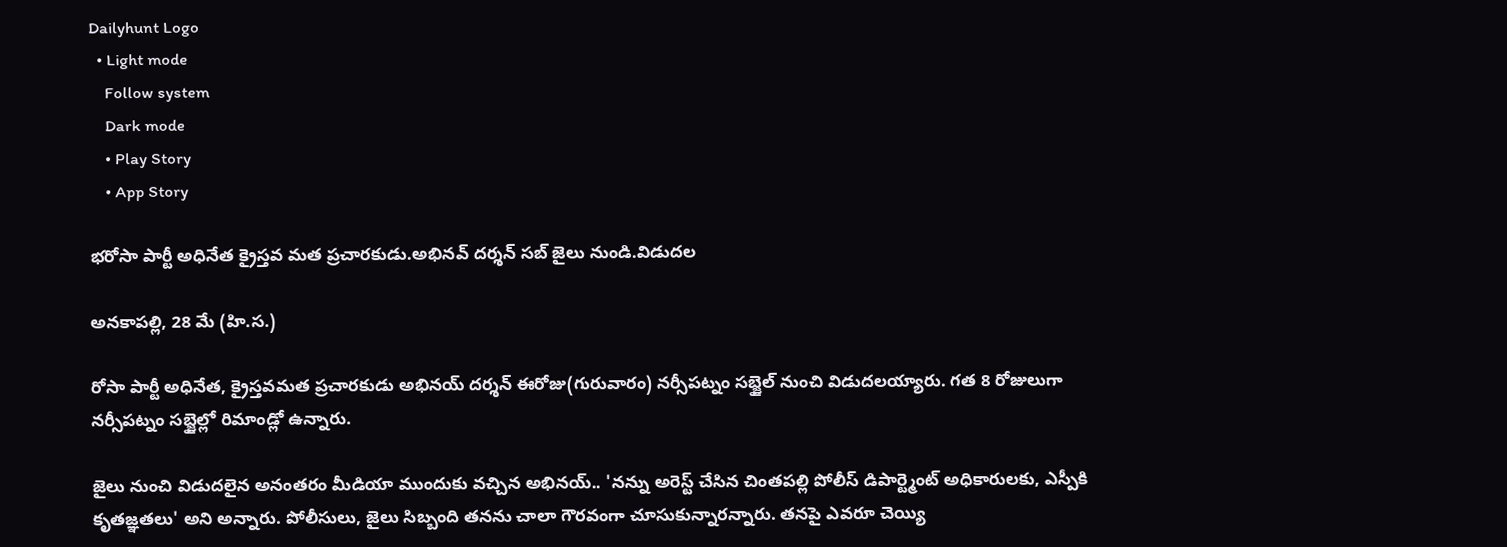Dailyhunt Logo
  • Light mode
    Follow system
    Dark mode
    • Play Story
    • App Story

భరోసా పార్టీ అధినేత క్రైస్తవ మత ప్రచారకుడు.అభినవ్ దర్శన్ సబ్ జైలు నుండి.విడుదల

అనకాపల్లి, 28 మే (హి.స.)

రోసా పార్టీ అధినేత, క్రైస్తవమత ప్రచారకుడు అభినయ్ దర్శన్ ఈరోజు(గురువారం) నర్సీపట్నం సబ్జైల్ నుంచి విడుదలయ్యారు. గత 8 రోజులుగా నర్సీపట్నం సబ్జైల్లో రిమాండ్లో ఉన్నారు.

జైలు నుంచి విడుదలైన అనంతరం మీడియా ముందుకు వచ్చిన అభినయ్.. 'నన్ను అరెస్ట్ చేసిన చింతపల్లి పోలీస్ డిపార్ట్మెంట్ అధికారులకు, ఎస్పీకి కృతజ్ఞతలు' అని అన్నారు. పోలీసులు, జైలు సిబ్బంది తనను చాలా గౌరవంగా చూసుకున్నారన్నారు. తనపై ఎవరూ చెయ్యి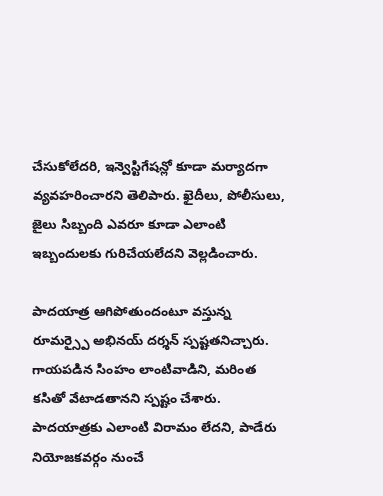చేసుకోలేదరి, ఇన్వెస్టిగేషన్లో కూడా మర్యాదగా వ్యవహరించారని తెలిపారు. ఖైదీలు, పోలీసులు, జైలు సిబ్బంది ఎవరూ కూడా ఎలాంటి ఇబ్బందులకు గురిచేయలేదని వెల్లడించారు.

పాదయాత్ర ఆగిపోతుందంటూ వస్తున్న రూమర్స్పై అభినయ్ దర్శన్ స్పష్టతనిచ్చారు. గాయపడిన సింహం లాంటివాడిని, మరింత కసితో వేటాడతానని స్పష్టం చేశారు. పాదయాత్రకు ఎలాంటి విరామం లేదని, పాడేరు నియోజకవర్గం నుంచే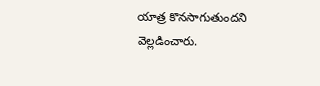యాత్ర కొనసాగుతుందని వెల్లడించారు.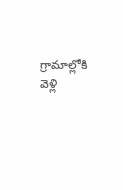గ్రామాల్లోకి వెళ్లి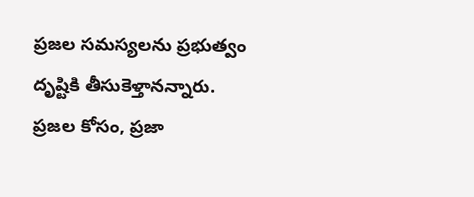ప్రజల సమస్యలను ప్రభుత్వం దృష్టికి తీసుకెళ్తానన్నారు. ప్రజల కోసం, ప్రజా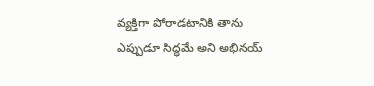వ్యక్తిగా పోరాడటానికి తాను ఎప్పుడూ సిద్ధమే అని అభినయ్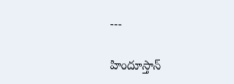---

హిందూస్తాన్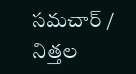సమచార్ / నిత్తల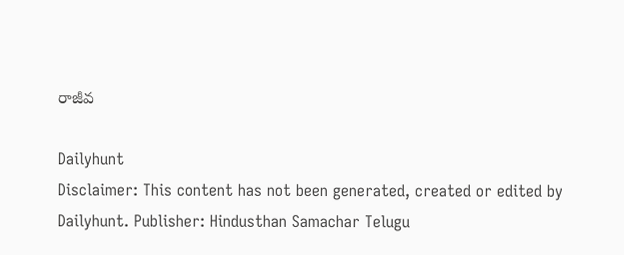రాజీవ

Dailyhunt
Disclaimer: This content has not been generated, created or edited by Dailyhunt. Publisher: Hindusthan Samachar Telugu